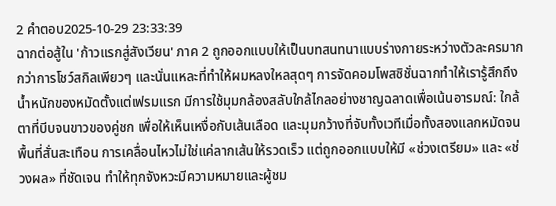2 คำตอบ2025-10-29 23:33:39
ฉากต่อสู้ใน 'ก้าวแรกสู่สังเวียน' ภาค 2 ถูกออกแบบให้เป็นบทสนทนาแบบร่างกายระหว่างตัวละครมากกว่าการโชว์สกิลเพียวๆ และนั่นแหละที่ทำให้ผมหลงใหลสุดๆ การจัดคอมโพสซิชั่นฉากทำให้เรารู้สึกถึงน้ำหนักของหมัดตั้งแต่เฟรมแรก มีการใช้มุมกล้องสลับใกล้ไกลอย่างชาญฉลาดเพื่อเน้นอารมณ์: ใกล้ตาที่บีบจนขาวของคู่ชก เพื่อให้เห็นเหงื่อกับเส้นเลือด และมุมกว้างที่จับทั้งเวทีเมื่อทั้งสองแลกหมัดจนพื้นที่สั่นสะเทือน การเคลื่อนไหวไม่ใช่แค่ลากเส้นให้รวดเร็ว แต่ถูกออกแบบให้มี «ช่วงเตรียม» และ «ช่วงผล» ที่ชัดเจน ทำให้ทุกจังหวะมีความหมายและผู้ชม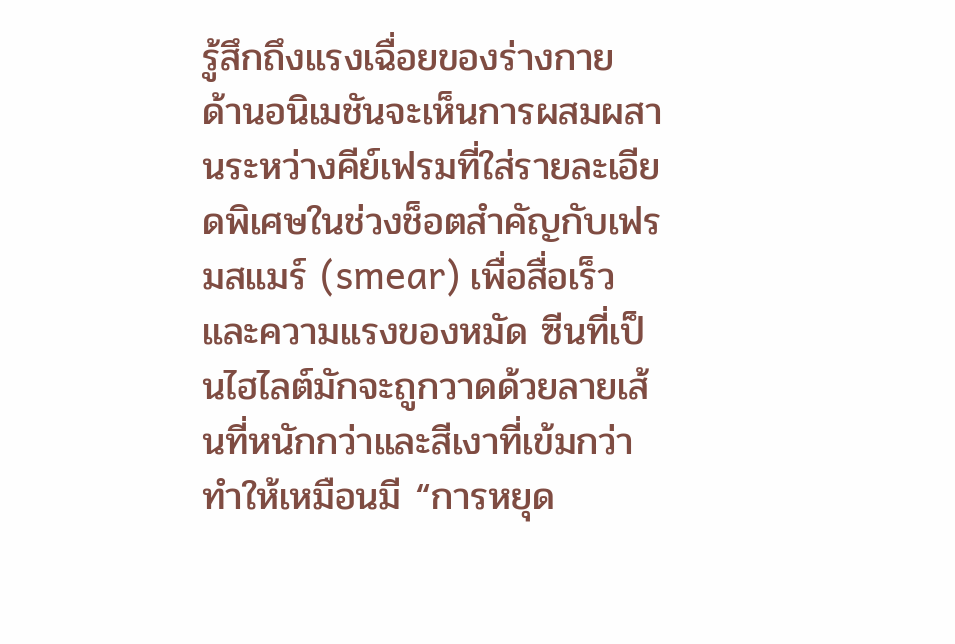รู้สึกถึงแรงเฉื่อยของร่างกาย
ด้านอนิเมชันจะเห็นการผสมผสานระหว่างคีย์เฟรมที่ใส่รายละเอียดพิเศษในช่วงช็อตสำคัญกับเฟรมสแมร์ (smear) เพื่อสื่อเร็วและความแรงของหมัด ซีนที่เป็นไฮไลต์มักจะถูกวาดด้วยลายเส้นที่หนักกว่าและสีเงาที่เข้มกว่า ทำให้เหมือนมี “การหยุด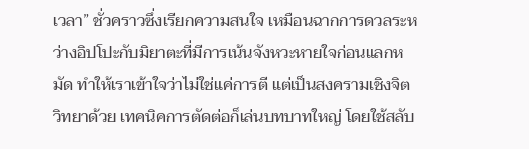เวลา” ชั่วคราวซึ่งเรียกความสนใจ เหมือนฉากการดวลระหว่างอิปโปะกับมิยาตะที่มีการเน้นจังหวะหายใจก่อนแลกหมัด ทำให้เราเข้าใจว่าไม่ใช่แค่การตี แต่เป็นสงครามเชิงจิตวิทยาด้วย เทคนิคการตัดต่อก็เล่นบทบาทใหญ่ โดยใช้สลับ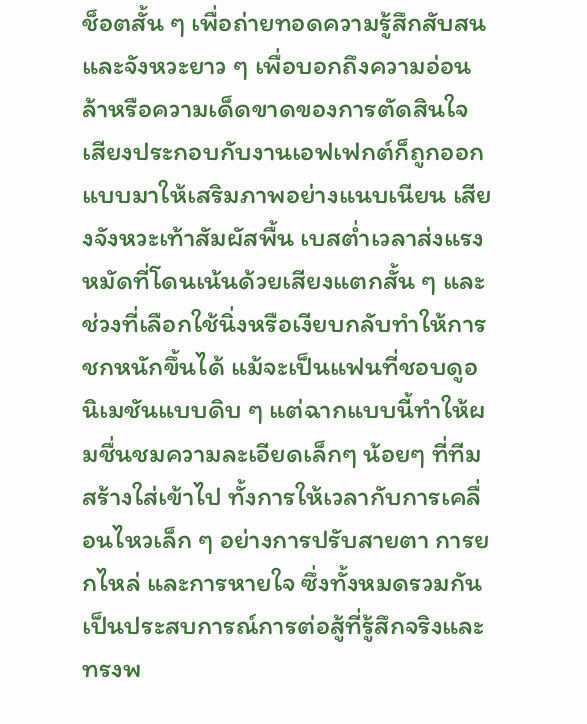ช็อตสั้น ๆ เพื่อถ่ายทอดความรู้สึกสับสนและจังหวะยาว ๆ เพื่อบอกถึงความอ่อนล้าหรือความเด็ดขาดของการตัดสินใจ
เสียงประกอบกับงานเอฟเฟกต์ก็ถูกออกแบบมาให้เสริมภาพอย่างแนบเนียน เสียงจังหวะเท้าสัมผัสพื้น เบสต่ำเวลาส่งแรง หมัดที่โดนเน้นด้วยเสียงแตกสั้น ๆ และช่วงที่เลือกใช้นิ่งหรือเงียบกลับทำให้การชกหนักขึ้นได้ แม้จะเป็นแฟนที่ชอบดูอนิเมชันแบบดิบ ๆ แต่ฉากแบบนี้ทำให้ผมชื่นชมความละเอียดเล็กๆ น้อยๆ ที่ทีมสร้างใส่เข้าไป ทั้งการให้เวลากับการเคลื่อนไหวเล็ก ๆ อย่างการปรับสายตา การยกไหล่ และการหายใจ ซึ่งทั้งหมดรวมกันเป็นประสบการณ์การต่อสู้ที่รู้สึกจริงและทรงพ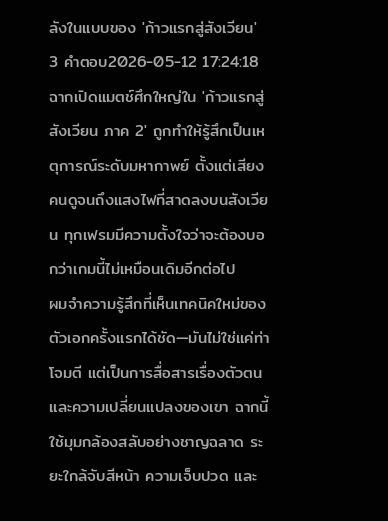ลังในแบบของ 'ก้าวแรกสู่สังเวียน'
3 คำตอบ2026-05-12 17:24:18
ฉากเปิดแมตช์ศึกใหญ่ใน 'ก้าวแรกสู่สังเวียน ภาค 2' ถูกทำให้รู้สึกเป็นเหตุการณ์ระดับมหากาพย์ ตั้งแต่เสียงคนดูจนถึงแสงไฟที่สาดลงบนสังเวียน ทุกเฟรมมีความตั้งใจว่าจะต้องบอกว่าเกมนี้ไม่เหมือนเดิมอีกต่อไป
ผมจำความรู้สึกที่เห็นเทคนิคใหม่ของตัวเอกครั้งแรกได้ชัด—มันไม่ใช่แค่ท่าโจมตี แต่เป็นการสื่อสารเรื่องตัวตนและความเปลี่ยนแปลงของเขา ฉากนี้ใช้มุมกล้องสลับอย่างชาญฉลาด ระยะใกล้จับสีหน้า ความเจ็บปวด และ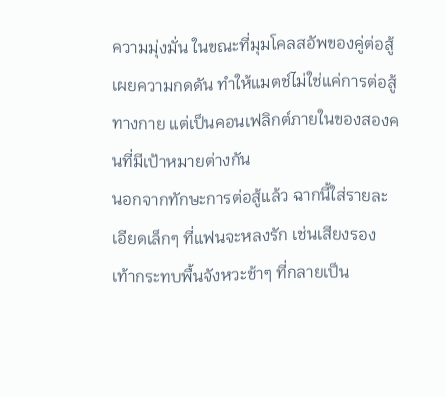ความมุ่งมั่น ในขณะที่มุมโคลสอัพของคู่ต่อสู้เผยความกดดัน ทำให้แมตช์ไม่ใช่แค่การต่อสู้ทางกาย แต่เป็นคอนเฟลิกต์ภายในของสองคนที่มีเป้าหมายต่างกัน
นอกจากทักษะการต่อสู้แล้ว ฉากนี้ใส่รายละเอียดเล็กๆ ที่แฟนจะหลงรัก เช่นเสียงรองเท้ากระทบพื้นจังหวะช้าๆ ที่กลายเป็น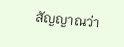สัญญาณว่า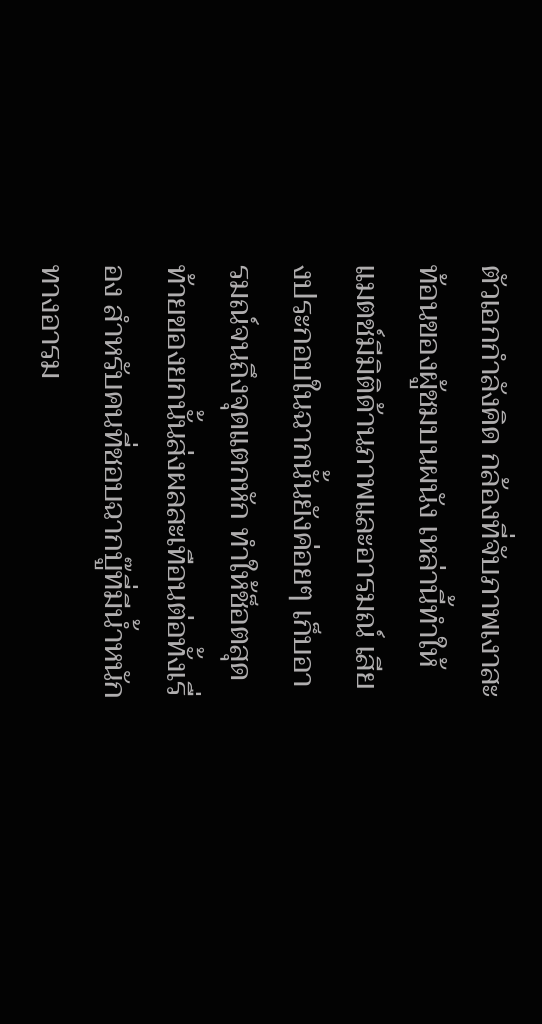ตัวเอกกำลังคิด กล้องที่จับภาพเงาสะท้อนของผู้ชมบนผนัง เหล่านี้ทำให้แมตช์มีมิติด้านภาพและอารมณ์ เสียงประกอบในฉากนั้นยังค่อยๆ เก็บอารมณ์จนถึงจุดแตกหัก ทำให้ช็อตสุดท้ายของยกนั้นส่งผลสะเทือนต่อทั้งเรื่อง สำหรับคนที่ชอบฉากบู๊ที่มีน้ำหนักทางอารม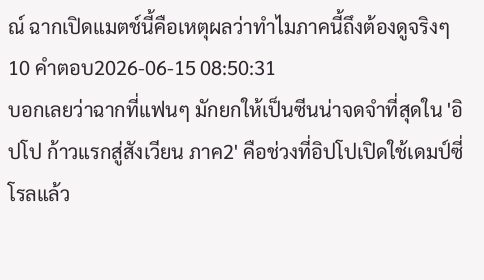ณ์ ฉากเปิดแมตช์นี้คือเหตุผลว่าทำไมภาคนี้ถึงต้องดูจริงๆ
10 คำตอบ2026-06-15 08:50:31
บอกเลยว่าฉากที่แฟนๆ มักยกให้เป็นซีนน่าจดจำที่สุดใน 'อิปโป ก้าวแรกสู่สังเวียน ภาค2' คือช่วงที่อิปโปเปิดใช้เดมป์ซี่ โรลแล้ว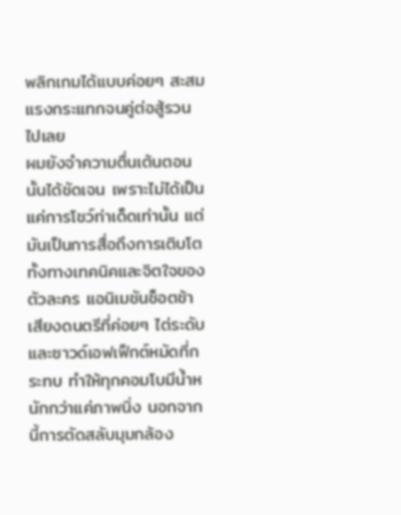พลิกเกมได้แบบค่อยๆ สะสมแรงกระแทกจนคู่ต่อสู้รวนไปเลย
ผมยังจำความตื่นเต้นตอนนั้นได้ชัดเจน เพราะไม่ได้เป็นแค่การโชว์ท่าเด็ดเท่านั้น แต่มันเป็นการสื่อถึงการเติบโตทั้งทางเทคนิคและจิตใจของตัวละคร แอนิเมชันช็อตช้า เสียงดนตรีที่ค่อยๆ ไต่ระดับ และซาวด์เอฟเฟ็กต์หมัดที่กระทบ ทำให้ทุกคอมโบมีน้ำหนักกว่าแค่ภาพนิ่ง นอกจากนี้การตัดสลับมุมกล้อง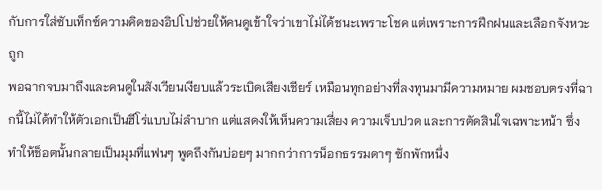กับการใส่ซับเท็กซ์ความคิดของอิปโปช่วยให้คนดูเข้าใจว่าเขาไม่ได้ชนะเพราะโชค แต่เพราะการฝึกฝนและเลือกจังหวะถูก
พอฉากจบมาถึงและคนดูในสังเวียนเงียบแล้วระเบิดเสียงเชียร์ เหมือนทุกอย่างที่ลงทุนมามีความหมาย ผมชอบตรงที่ฉากนี้ไม่ได้ทำให้ตัวเอกเป็นฮีโร่แบบไม่ลำบาก แต่แสดงให้เห็นความเสี่ยง ความเจ็บปวด และการตัดสินใจเฉพาะหน้า ซึ่งทำให้ช็อตนั้นกลายเป็นมุมที่แฟนๆ พูดถึงกันบ่อยๆ มากกว่าการน็อกธรรมดาๆ ซักพักหนึ่ง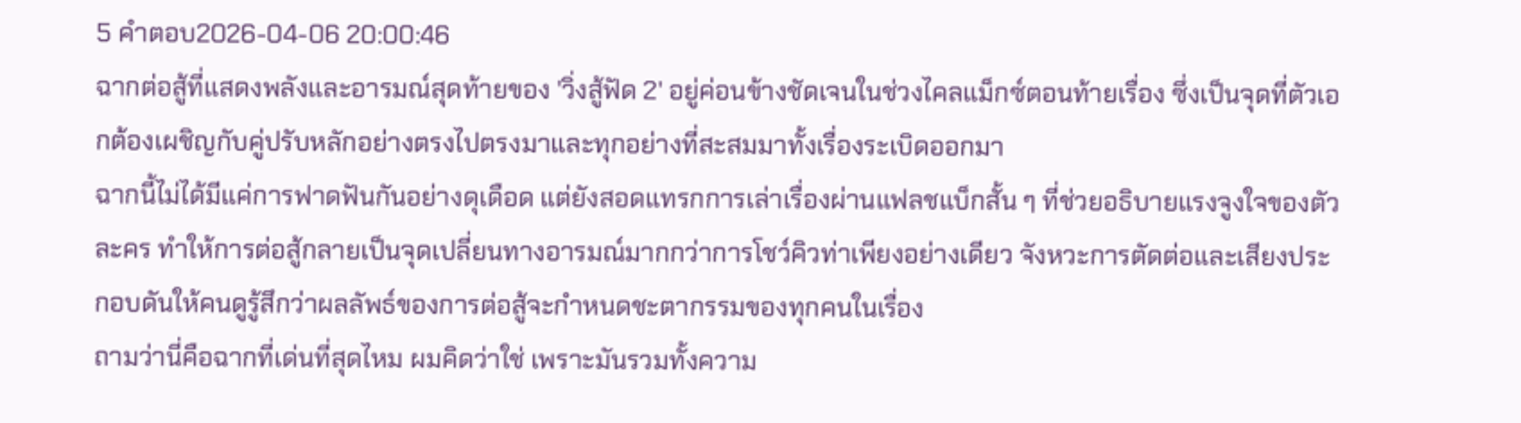5 คำตอบ2026-04-06 20:00:46
ฉากต่อสู้ที่แสดงพลังและอารมณ์สุดท้ายของ 'วิ่งสู้ฟัด 2' อยู่ค่อนข้างชัดเจนในช่วงไคลแม็กซ์ตอนท้ายเรื่อง ซึ่งเป็นจุดที่ตัวเอกต้องเผชิญกับคู่ปรับหลักอย่างตรงไปตรงมาและทุกอย่างที่สะสมมาทั้งเรื่องระเบิดออกมา
ฉากนี้ไม่ได้มีแค่การฟาดฟันกันอย่างดุเดือด แต่ยังสอดแทรกการเล่าเรื่องผ่านแฟลชแบ็กสั้น ๆ ที่ช่วยอธิบายแรงจูงใจของตัวละคร ทำให้การต่อสู้กลายเป็นจุดเปลี่ยนทางอารมณ์มากกว่าการโชว์คิวท่าเพียงอย่างเดียว จังหวะการตัดต่อและเสียงประกอบดันให้คนดูรู้สึกว่าผลลัพธ์ของการต่อสู้จะกำหนดชะตากรรมของทุกคนในเรื่อง
ถามว่านี่คือฉากที่เด่นที่สุดไหม ผมคิดว่าใช่ เพราะมันรวมทั้งความ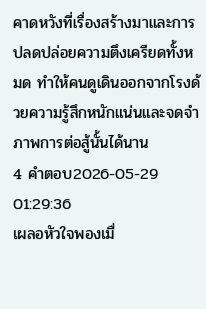คาดหวังที่เรื่องสร้างมาและการปลดปล่อยความตึงเครียดทั้งหมด ทำให้คนดูเดินออกจากโรงด้วยความรู้สึกหนักแน่นและจดจำภาพการต่อสู้นั้นได้นาน
4 คำตอบ2026-05-29 01:29:36
เผลอหัวใจพองเมื่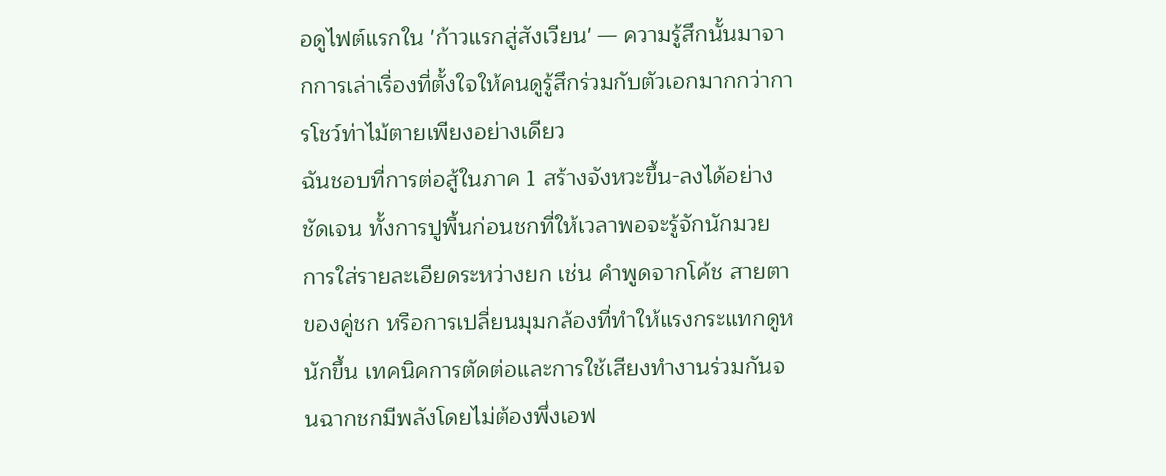อดูไฟต์แรกใน 'ก้าวแรกสู่สังเวียน' — ความรู้สึกนั้นมาจากการเล่าเรื่องที่ตั้งใจให้คนดูรู้สึกร่วมกับตัวเอกมากกว่าการโชว์ท่าไม้ตายเพียงอย่างเดียว
ฉันชอบที่การต่อสู้ในภาค 1 สร้างจังหวะขึ้น-ลงได้อย่างชัดเจน ทั้งการปูพื้นก่อนชกที่ให้เวลาพอจะรู้จักนักมวย การใส่รายละเอียดระหว่างยก เช่น คำพูดจากโค้ช สายตาของคู่ชก หรือการเปลี่ยนมุมกล้องที่ทำให้แรงกระแทกดูหนักขึ้น เทคนิคการตัดต่อและการใช้เสียงทำงานร่วมกันจนฉากชกมีพลังโดยไม่ต้องพึ่งเอฟ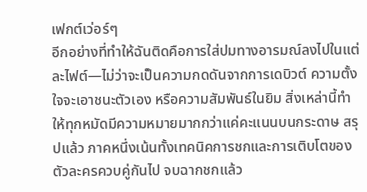เฟกต์เว่อร์ๆ
อีกอย่างที่ทำให้ฉันติดคือการใส่ปมทางอารมณ์ลงไปในแต่ละไฟต์—ไม่ว่าจะเป็นความกดดันจากการเดบิวต์ ความตั้งใจจะเอาชนะตัวเอง หรือความสัมพันธ์ในยิม สิ่งเหล่านี้ทำให้ทุกหมัดมีความหมายมากกว่าแค่คะแนนบนกระดาษ สรุปแล้ว ภาคหนึ่งเน้นทั้งเทคนิคการชกและการเติบโตของตัวละครควบคู่กันไป จบฉากชกแล้ว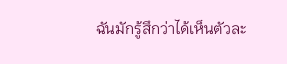ฉันมักรู้สึกว่าได้เห็นตัวละ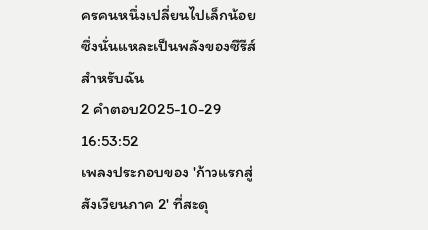ครคนหนึ่งเปลี่ยนไปเล็กน้อย ซึ่งนั่นแหละเป็นพลังของซีรีส์สำหรับฉัน
2 คำตอบ2025-10-29 16:53:52
เพลงประกอบของ 'ก้าวแรกสู่สังเวียนภาค 2' ที่สะดุ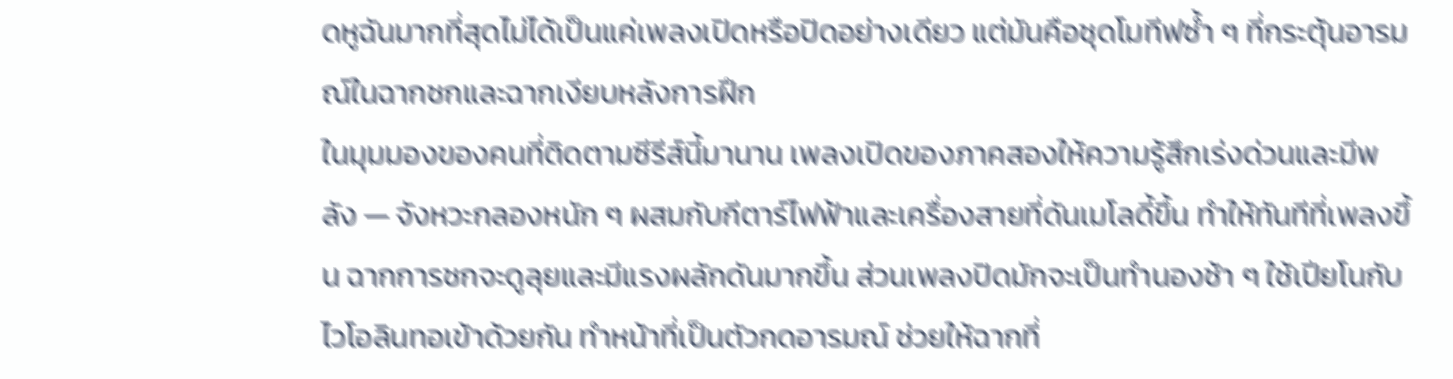ดหูฉันมากที่สุดไม่ได้เป็นแค่เพลงเปิดหรือปิดอย่างเดียว แต่มันคือชุดโมทีฟซ้ำ ๆ ที่กระตุ้นอารมณ์ในฉากชกและฉากเงียบหลังการฝึก
ในมุมมองของคนที่ติดตามซีรีส์นี้มานาน เพลงเปิดของภาคสองให้ความรู้สึกเร่งด่วนและมีพลัง — จังหวะกลองหนัก ๆ ผสมกับกีตาร์ไฟฟ้าและเครื่องสายที่ดันเมโลดี้ขึ้น ทำให้ทันทีที่เพลงขึ้น ฉากการชกจะดูลุยและมีแรงผลักดันมากขึ้น ส่วนเพลงปิดมักจะเป็นทำนองช้า ๆ ใช้เปียโนกับไวโอลินทอเข้าด้วยกัน ทำหน้าที่เป็นตัวกดอารมณ์ ช่วยให้ฉากที่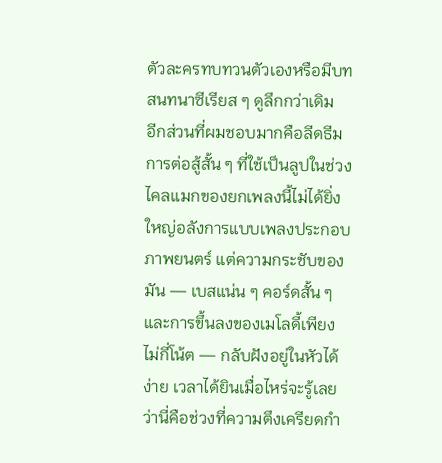ตัวละครทบทวนตัวเองหรือมีบทสนทนาซีเรียส ๆ ดูลึกกว่าเดิม
อีกส่วนที่ผมชอบมากคือลีดธีมการต่อสู้สั้น ๆ ที่ใช้เป็นลูปในช่วงไคลแมกของยกเพลงนี้ไม่ได้ยิ่งใหญ่อลังการแบบเพลงประกอบภาพยนตร์ แต่ความกระชับของมัน — เบสแน่น ๆ คอร์ดสั้น ๆ และการขึ้นลงของเมโลดี้เพียงไม่กี่โน้ต — กลับฝังอยู่ในหัวได้ง่าย เวลาได้ยินเมื่อไหร่จะรู้เลยว่านี่คือช่วงที่ความตึงเครียดกำ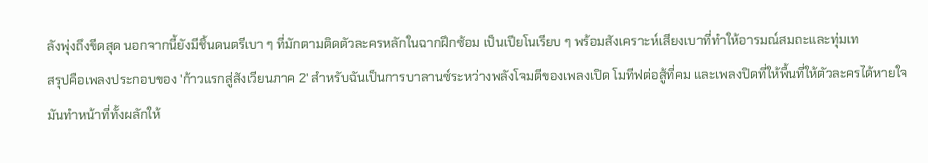ลังพุ่งถึงขีดสุด นอกจากนี้ยังมีชิ้นดนตรีเบา ๆ ที่มักตามติดตัวละครหลักในฉากฝึกซ้อม เป็นเปียโนเรียบ ๆ พร้อมสังเคราะห์เสียงเบาที่ทำให้อารมณ์สมถะและทุ่มเท
สรุปคือเพลงประกอบของ 'ก้าวแรกสู่สังเวียนภาค 2' สำหรับฉันเป็นการบาลานซ์ระหว่างพลังโจมตีของเพลงเปิด โมทีฟต่อสู้ที่คม และเพลงปิดที่ให้พื้นที่ให้ตัวละครได้หายใจ มันทำหน้าที่ทั้งผลักให้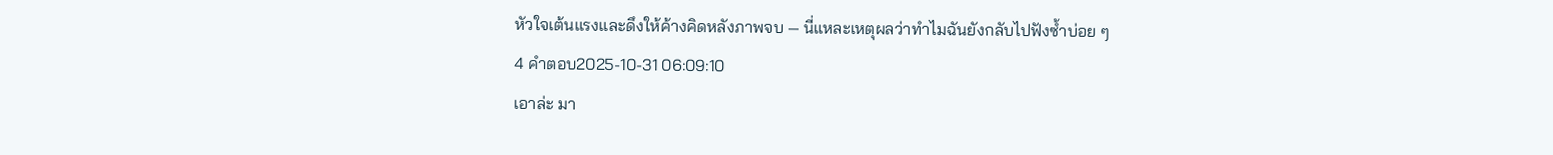หัวใจเต้นแรงและดึงให้ค้างคิดหลังภาพจบ — นี่แหละเหตุผลว่าทำไมฉันยังกลับไปฟังซ้ำบ่อย ๆ
4 คำตอบ2025-10-31 06:09:10
เอาล่ะ มา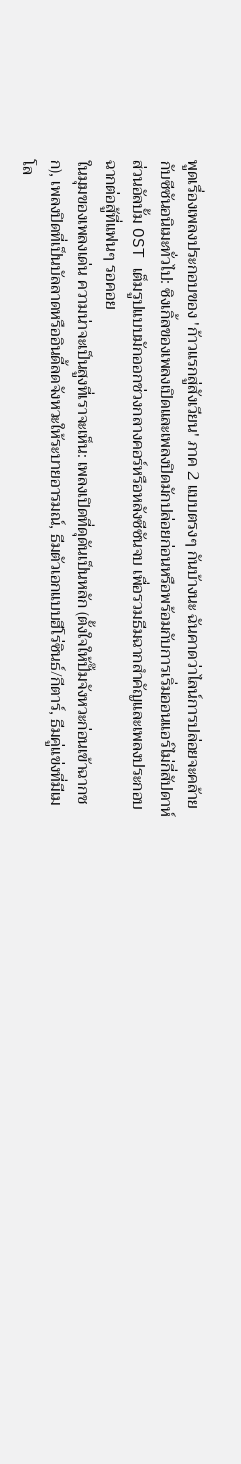พูดเรื่องเพลงประกอบของ 'ก้าวแรกสู่สังเวียน' ภาค 2 แบบตรงๆ กันบ้างนะ ฉันคาดว่าไลน์การปล่อยจะคล้ายกับซีซันอนิเมะทั่วไป: ซิงเกิ้ลของเพลงเปิดและเพลงปิดมักปล่อยก่อนหรือพร้อมกับการเริ่มออนแอร์ไม่กี่สัปดาห์ ส่วนอัลบั้ม OST เต็มรูปแบบมักออกช่วงกลางคอร์หรือหลังซีซันจบ เพื่อรวมธีมฉากสำคัญและเพลงประกอบฉากต่อสู้ที่แฟนๆ รอคอย
ในมุมของเพลงเด่น ความน่าจะเป็นสูงที่เราจะเห็น: เพลงเปิดที่ดุดันเป็นหลัก (ตั้งใจให้ปั๊มจังหวะก่อนเข้าฉากชก), เพลงปิดที่เป็นบัลลาดหรืออินดี้ลดจังหวะให้ระบายอารมณ์, ธีมตัวเอกแบบฮีโร่ซินธ์/กีตาร์, ธีมคู่แข่งที่มีเมโล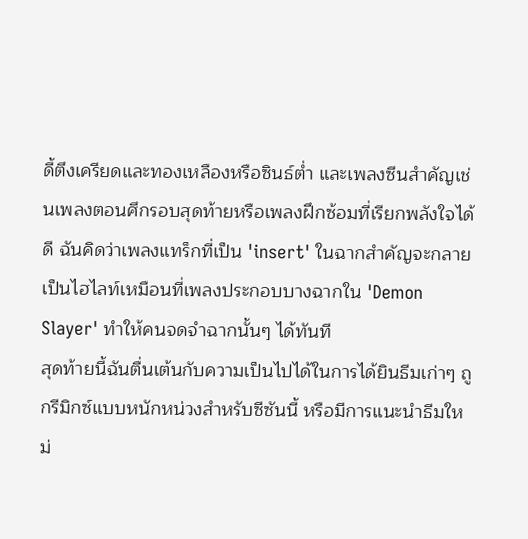ดี้ตึงเครียดและทองเหลืองหรือซินธ์ต่ำ และเพลงซีนสำคัญเช่นเพลงตอนศึกรอบสุดท้ายหรือเพลงฝึกซ้อมที่เรียกพลังใจได้ดี ฉันคิดว่าเพลงแทร็กที่เป็น 'insert' ในฉากสำคัญจะกลายเป็นไฮไลท์เหมือนที่เพลงประกอบบางฉากใน 'Demon Slayer' ทำให้คนจดจำฉากนั้นๆ ได้ทันที
สุดท้ายนี้ฉันตื่นเต้นกับความเป็นไปได้ในการได้ยินธีมเก่าๆ ถูกรีมิกซ์แบบหนักหน่วงสำหรับซีซันนี้ หรือมีการแนะนำธีมใหม่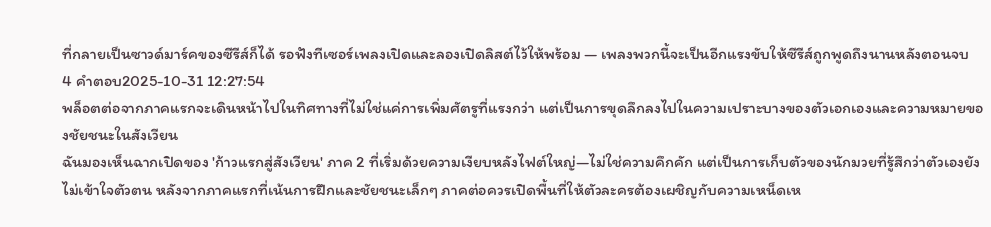ที่กลายเป็นซาวด์มาร์คของซีรีส์ก็ได้ รอฟังทีเซอร์เพลงเปิดและลองเปิดลิสต์ไว้ให้พร้อม — เพลงพวกนี้จะเป็นอีกแรงขับให้ซีรีส์ถูกพูดถึงนานหลังตอนจบ
4 คำตอบ2025-10-31 12:27:54
พล็อตต่อจากภาคแรกจะเดินหน้าไปในทิศทางที่ไม่ใช่แค่การเพิ่มศัตรูที่แรงกว่า แต่เป็นการขุดลึกลงไปในความเปราะบางของตัวเอกเองและความหมายของชัยชนะในสังเวียน
ฉันมองเห็นฉากเปิดของ 'ก้าวแรกสู่สังเวียน' ภาค 2 ที่เริ่มด้วยความเงียบหลังไฟต์ใหญ่—ไม่ใช่ความคึกคัก แต่เป็นการเก็บตัวของนักมวยที่รู้สึกว่าตัวเองยังไม่เข้าใจตัวตน หลังจากภาคแรกที่เน้นการฝึกและชัยชนะเล็กๆ ภาคต่อควรเปิดพื้นที่ให้ตัวละครต้องเผชิญกับความเหน็ดเห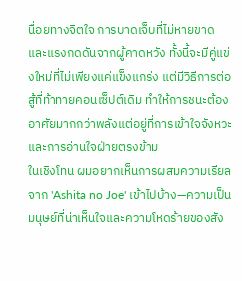นื่อยทางจิตใจ การบาดเจ็บที่ไม่หายขาด และแรงกดดันจากผู้คาดหวัง ทั้งนี้จะมีคู่แข่งใหม่ที่ไม่เพียงแค่แข็งแกร่ง แต่มีวิธีการต่อสู้ที่ท้าทายคอนเซ็ปต์เดิม ทำให้การชนะต้องอาศัยมากกว่าพลังแต่อยู่ที่การเข้าใจจังหวะและการอ่านใจฝ่ายตรงข้าม
ในเชิงโทน ผมอยากเห็นการผสมความเรียลจาก 'Ashita no Joe' เข้าไปบ้าง—ความเป็นมนุษย์ที่น่าเห็นใจและความโหดร้ายของสัง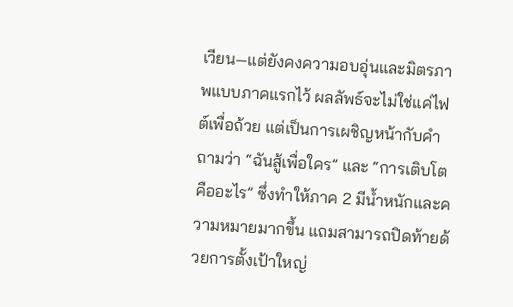เวียน—แต่ยังคงความอบอุ่นและมิตรภาพแบบภาคแรกไว้ ผลลัพธ์จะไม่ใช่แค่ไฟต์เพื่อถ้วย แต่เป็นการเผชิญหน้ากับคำถามว่า “ฉันสู้เพื่อใคร” และ “การเติบโตคืออะไร” ซึ่งทำให้ภาค 2 มีน้ำหนักและความหมายมากขึ้น แถมสามารถปิดท้ายด้วยการตั้งเป้าใหญ่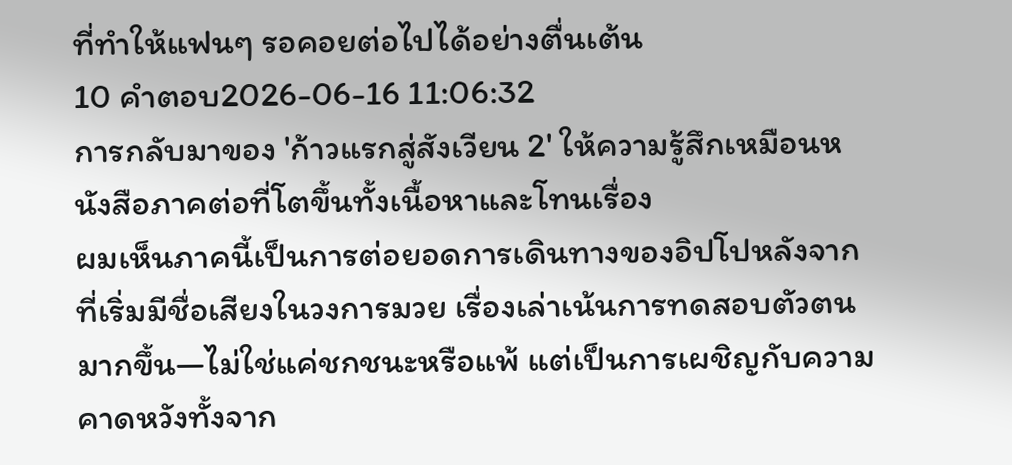ที่ทำให้แฟนๆ รอคอยต่อไปได้อย่างตื่นเต้น
10 คำตอบ2026-06-16 11:06:32
การกลับมาของ 'ก้าวแรกสู่สังเวียน 2' ให้ความรู้สึกเหมือนหนังสือภาคต่อที่โตขึ้นทั้งเนื้อหาและโทนเรื่อง
ผมเห็นภาคนี้เป็นการต่อยอดการเดินทางของอิปโปหลังจากที่เริ่มมีชื่อเสียงในวงการมวย เรื่องเล่าเน้นการทดสอบตัวตนมากขึ้น—ไม่ใช่แค่ชกชนะหรือแพ้ แต่เป็นการเผชิญกับความคาดหวังทั้งจาก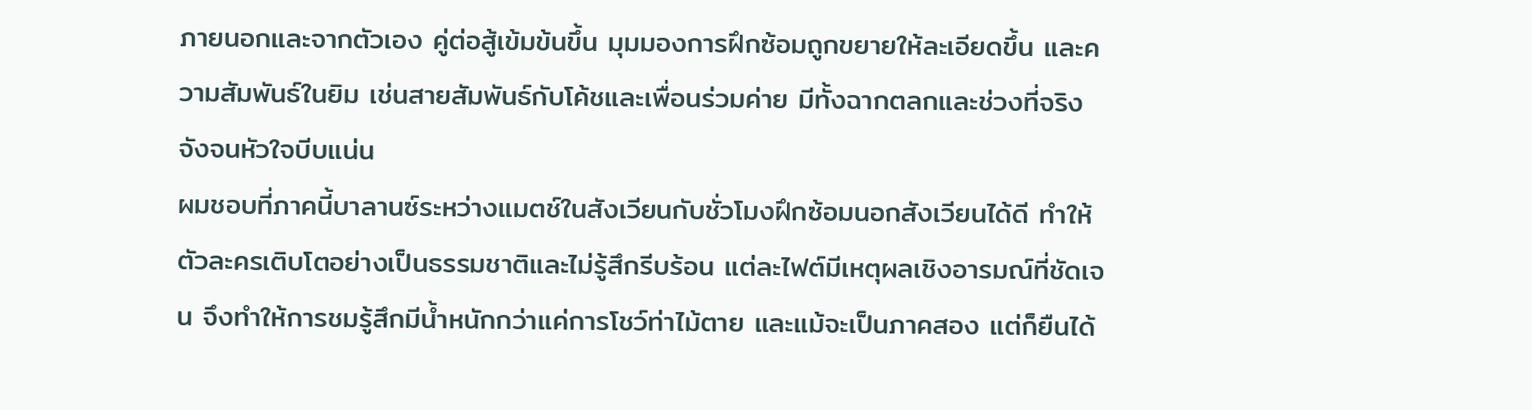ภายนอกและจากตัวเอง คู่ต่อสู้เข้มข้นขึ้น มุมมองการฝึกซ้อมถูกขยายให้ละเอียดขึ้น และความสัมพันธ์ในยิม เช่นสายสัมพันธ์กับโค้ชและเพื่อนร่วมค่าย มีทั้งฉากตลกและช่วงที่จริงจังจนหัวใจบีบแน่น
ผมชอบที่ภาคนี้บาลานซ์ระหว่างแมตช์ในสังเวียนกับชั่วโมงฝึกซ้อมนอกสังเวียนได้ดี ทำให้ตัวละครเติบโตอย่างเป็นธรรมชาติและไม่รู้สึกรีบร้อน แต่ละไฟต์มีเหตุผลเชิงอารมณ์ที่ชัดเจน จึงทำให้การชมรู้สึกมีน้ำหนักกว่าแค่การโชว์ท่าไม้ตาย และแม้จะเป็นภาคสอง แต่ก็ยืนได้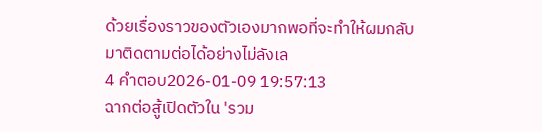ด้วยเรื่องราวของตัวเองมากพอที่จะทำให้ผมกลับมาติดตามต่อได้อย่างไม่ลังเล
4 คำตอบ2026-01-09 19:57:13
ฉากต่อสู้เปิดตัวใน 'รวม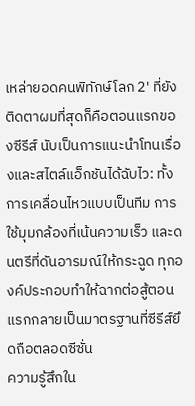เหล่ายอดคนพิทักษ์โลก 2' ที่ยังติดตาผมที่สุดก็คือตอนแรกของซีรีส์ นับเป็นการแนะนำโทนเรื่องและสไตล์แอ็กชันได้ฉับไว: ทั้งการเคลื่อนไหวแบบเป็นทีม การใช้มุมกล้องที่เน้นความเร็ว และดนตรีที่ดันอารมณ์ให้กระฉูด ทุกองค์ประกอบทำให้ฉากต่อสู้ตอนแรกกลายเป็นมาตรฐานที่ซีรีส์ยึดถือตลอดซีซั่น
ความรู้สึกใน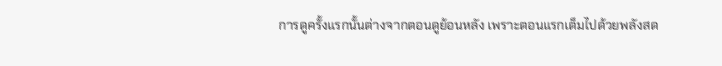การดูครั้งแรกนั้นต่างจากตอนดูย้อนหลัง เพราะตอนแรกเต็มไปด้วยพลังสด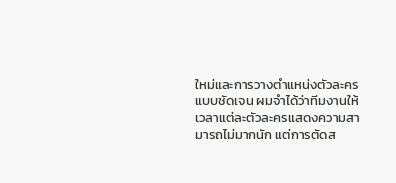ใหม่และการวางตำแหน่งตัวละครแบบชัดเจน ผมจำได้ว่าทีมงานให้เวลาแต่ละตัวละครแสดงความสามารถไม่มากนัก แต่การตัดส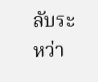ลับระหว่า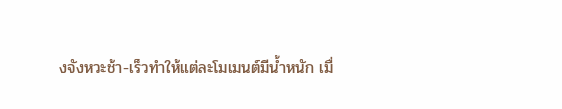งจังหวะช้า-เร็วทำให้แต่ละโมเมนต์มีน้ำหนัก เมื่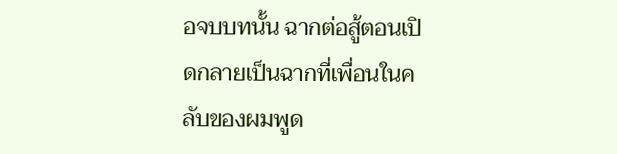อจบบทนั้น ฉากต่อสู้ตอนเปิดกลายเป็นฉากที่เพื่อนในคลับของผมพูด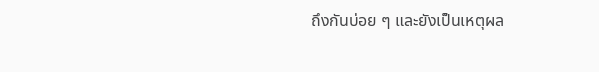ถึงกันบ่อย ๆ และยังเป็นเหตุผล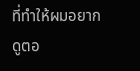ที่ทำให้ผมอยากดูตอ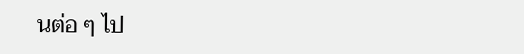นต่อ ๆ ไป